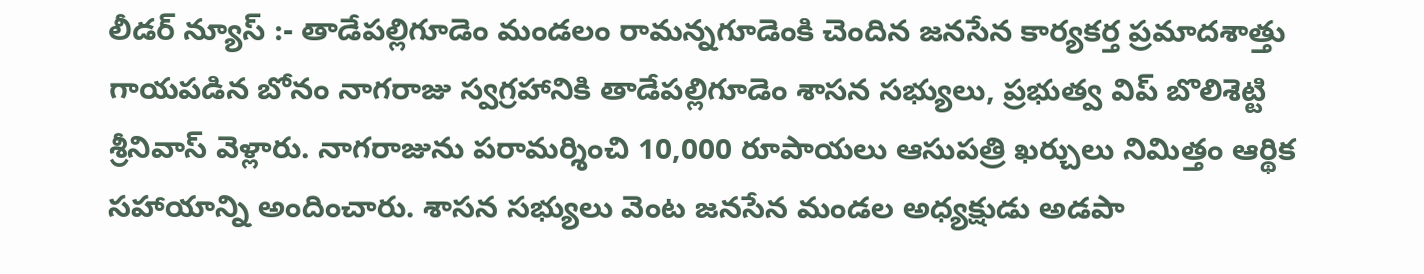లీడర్ న్యూస్ :- తాడేపల్లిగూడెం మండలం రామన్నగూడెంకి చెందిన జనసేన కార్యకర్త ప్రమాదశాత్తు గాయపడిన బోనం నాగరాజు స్వగ్రహానికి తాడేపల్లిగూడెం శాసన సభ్యులు, ప్రభుత్వ విప్ బొలిశెట్టి శ్రీనివాస్ వెళ్లారు. నాగరాజును పరామర్శించి 10,000 రూపాయలు ఆసుపత్రి ఖర్చులు నిమిత్తం ఆర్థిక సహాయాన్ని అందించారు. శాసన సభ్యులు వెంట జనసేన మండల అధ్యక్షుడు అడపా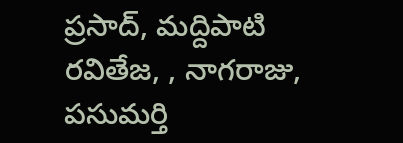ప్రసాద్, మద్దిపాటి రవితేజ, , నాగరాజు, పసుమర్తి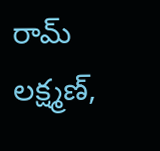రామ్ లక్ష్మణ్,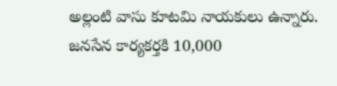అల్లంటి వాసు కూటమి నాయకులు ఉన్నారు.
జనసేన కార్యకర్తకి 10,000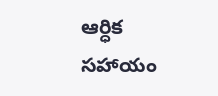ఆర్ధిక సహాయం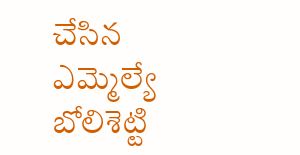చేసిన ఎమ్మెల్యే బోలిశెట్టి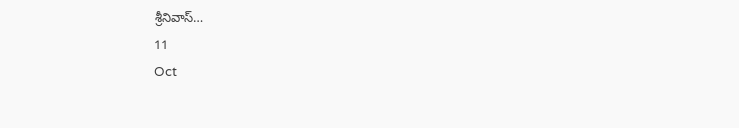శ్రీనివాస్…
11
Oct